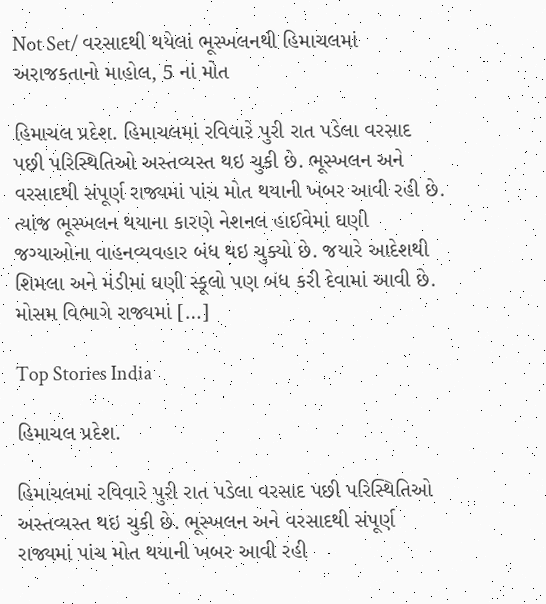Not Set/ વરસાદથી થયેલાં ભૂસ્ખલનથી હિમાચલમાં અરાજકતાનો માહોલ, 5 નાં મોત

હિમાચલ પ્રદેશ. હિમાચલમાં રવિવારે પુરી રાત પડેલા વરસાદ પછી પરિસ્થિતિઓ અસ્તવ્યસ્ત થઇ ચુકી છે. ભૂસ્ખલન અને વરસાદથી સંપૂર્ણ રાજ્યમાં પાંચ મોત થયાની ખબર આવી રહી છે. ત્યાંજ ભૂસ્ખલન થયાના કારણે નેશનલ હાઈવેમાં ઘણી જગ્યાઓના વાહનવ્યવહાર બંધ થઇ ચુક્યો છે. જયારે આદેશથી શિમલા અને મંડીમાં ઘણી સ્કૂલો પણ બંધ કરી દેવામાં આવી છે. મોસમ વિભાગે રાજ્યમાં […]

Top Stories India

હિમાચલ પ્રદેશ.

હિમાચલમાં રવિવારે પુરી રાત પડેલા વરસાદ પછી પરિસ્થિતિઓ અસ્તવ્યસ્ત થઇ ચુકી છે. ભૂસ્ખલન અને વરસાદથી સંપૂર્ણ રાજ્યમાં પાંચ મોત થયાની ખબર આવી રહી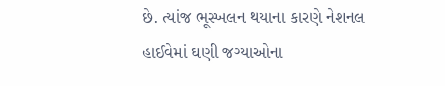છે. ત્યાંજ ભૂસ્ખલન થયાના કારણે નેશનલ હાઈવેમાં ઘણી જગ્યાઓના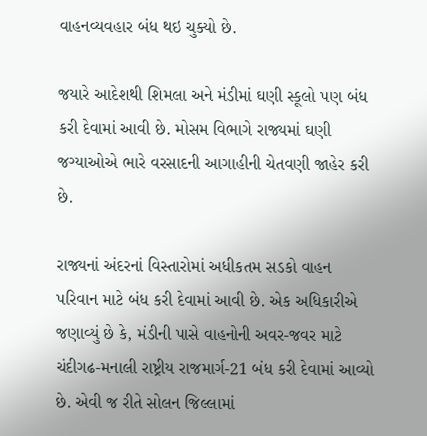વાહનવ્યવહાર બંધ થઇ ચુક્યો છે.

જયારે આદેશથી શિમલા અને મંડીમાં ઘણી સ્કૂલો પણ બંધ કરી દેવામાં આવી છે. મોસમ વિભાગે રાજ્યમાં ઘણી જગ્યાઓએ ભારે વરસાદની આગાહીની ચેતવણી જાહેર કરી છે.

રાજ્યનાં અંદરનાં વિસ્તારોમાં અધીકતમ સડકો વાહન પરિવાન માટે બંધ કરી દેવામાં આવી છે. એક અધિકારીએ જણાવ્યું છે કે, મંડીની પાસે વાહનોની અવર-જવર માટે ચંદીગઢ-મનાલી રાષ્ટ્રીય રાજમાર્ગ-21 બંધ કરી દેવામાં આવ્યો છે. એવી જ રીતે સોલન જિલ્લામાં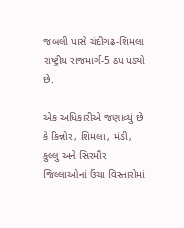જબલી પાસે ચંદીગઢ-શિમલા રાષ્ટ્રીય રાજમાર્ગ-5 ઠપ પડ્યો છે.

એક અધિકારીએ જણાવ્યું છે કે કિન્નોર, શિમલા, મંડી, કુલ્લુ અને સિરમૌર જિલ્લાઓનાં ઉંચા વિસ્તારોમાં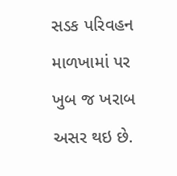સડક પરિવહન માળખામાં પર ખુબ જ ખરાબ અસર થઇ છે.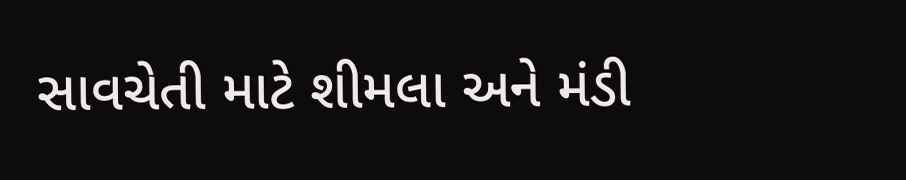સાવચેતી માટે શીમલા અને મંડી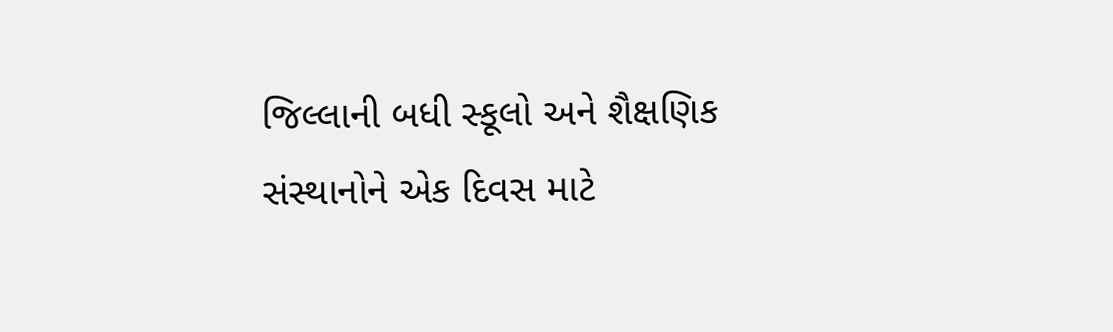જિલ્લાની બધી સ્કૂલો અને શૈક્ષણિક સંસ્થાનોને એક દિવસ માટે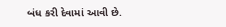બંધ કરી દેવામાં આવી છે.